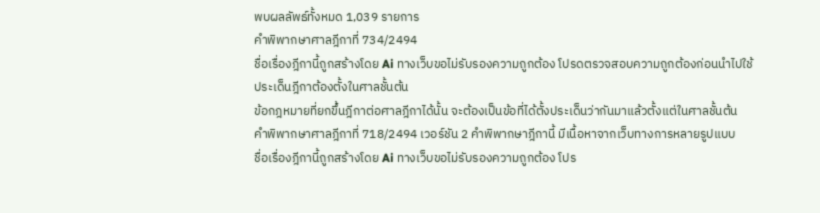พบผลลัพธ์ทั้งหมด 1,039 รายการ
คำพิพากษาศาลฎีกาที่ 734/2494
ชื่อเรื่องฎีกานี้ถูกสร้างโดย Ai ทางเว็บขอไม่รับรองความถูกต้อง โปรดตรวจสอบความถูกต้องก่อนนำไปใช้
ประเด็นฎีกาต้องตั้งในศาลชั้นต้น
ข้อกฎหมายที่ยกขึ้นฎีกาต่อศาลฎีกาได้นั้น จะต้องเป็นข้อที่ได้ตั้งประเด็นว่ากันมาแล้วตั้งแต่ในศาลชั้นต้น
คำพิพากษาศาลฎีกาที่ 718/2494 เวอร์ชัน 2 คำพิพากษาฎีกานี้ มีเนื้อหาจากเว็บทางการหลายรูปแบบ
ชื่อเรื่องฎีกานี้ถูกสร้างโดย Ai ทางเว็บขอไม่รับรองความถูกต้อง โปร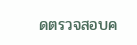ดตรวจสอบค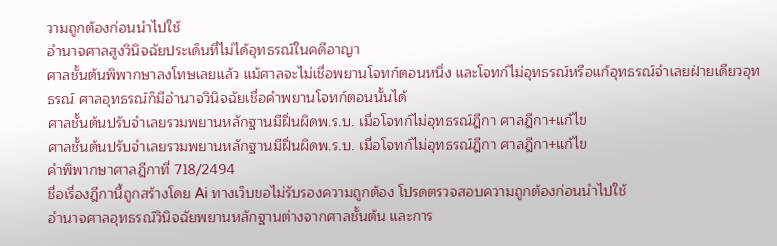วามถูกต้องก่อนนำไปใช้
อำนาจศาลสูงวินิจฉัยประเด็นที่ไม่ได้อุทธรณ์ในคดีอาญา
ศาลชั้นต้นพิพากษาลงโทษเลยแล้ว แม้ศาลจะไม่เชื่อพยานโจทก์ตอนหนึ่ง และโจทก์ไม่อุทธรณ์หรือแก้อุทธรณ์จำเลยฝ่ายเดียวอุทธรณ์ ศาลอุทธรณ์ก็มีอำนาจวินิจฉัยเชื่อคำพยานโจทก์ตอนนั้นได้
ศาลชั้นต้นปรับจำเลยรวมพยานหลักฐานมีฝิ่นผิดพ.ร.บ. เมื่อโจทก์ไม่อุทธรณ์ฎีกา ศาลฎีกา+แก้ไข
ศาลชั้นต้นปรับจำเลยรวมพยานหลักฐานมีฝิ่นผิดพ.ร.บ. เมื่อโจทก์ไม่อุทธรณ์ฎีกา ศาลฎีกา+แก้ไข
คำพิพากษาศาลฎีกาที่ 718/2494
ชื่อเรื่องฎีกานี้ถูกสร้างโดย Ai ทางเว็บขอไม่รับรองความถูกต้อง โปรดตรวจสอบความถูกต้องก่อนนำไปใช้
อำนาจศาลอุทธรณ์วินิจฉัยพยานหลักฐานต่างจากศาลชั้นต้น และการ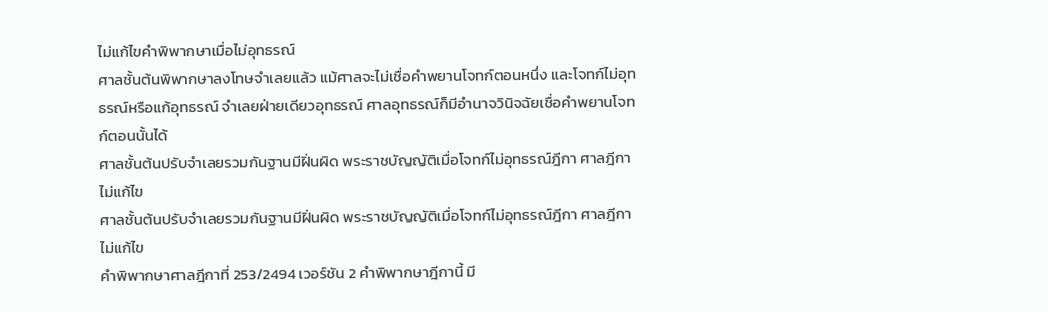ไม่แก้ไขคำพิพากษาเมื่อไม่อุทธรณ์
ศาลชั้นต้นพิพากษาลงโทษจำเลยแล้ว แม้ศาลจะไม่เชื่อคำพยานโจทก์ตอนหนึ่ง และโจทก์ไม่อุทธรณ์หรือแก้อุทธรณ์ จำเลยฝ่ายเดียวอุทธรณ์ ศาลอุทธรณ์ก็มีอำนาจวินิจฉัยเชื่อคำพยานโจทก์ตอนนั้นได้
ศาลชั้นต้นปรับจำเลยรวมกันฐานมีฝิ่นผิด พระราชบัญญัติเมื่อโจทก์ไม่อุทธรณ์ฎีกา ศาลฎีกาไม่แก้ไข
ศาลชั้นต้นปรับจำเลยรวมกันฐานมีฝิ่นผิด พระราชบัญญัติเมื่อโจทก์ไม่อุทธรณ์ฎีกา ศาลฎีกาไม่แก้ไข
คำพิพากษาศาลฎีกาที่ 253/2494 เวอร์ชัน 2 คำพิพากษาฎีกานี้ มี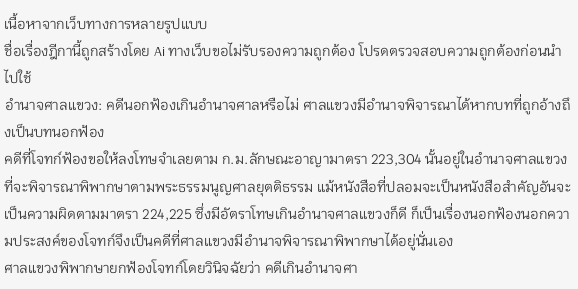เนื้อหาจากเว็บทางการหลายรูปแบบ
ชื่อเรื่องฎีกานี้ถูกสร้างโดย Ai ทางเว็บขอไม่รับรองความถูกต้อง โปรดตรวจสอบความถูกต้องก่อนนำไปใช้
อำนาจศาลแขวง: คดีนอกฟ้องเกินอำนาจศาลหรือไม่ ศาลแขวงมีอำนาจพิจารณาได้หากบทที่ถูกอ้างถึงเป็นบทนอกฟ้อง
คดีที่โจทก์ฟ้องขอให้ลงโทษจำเลยตาม ก.ม.ลักษณะอาญามาตรา 223,304 นั้นอยู่ในอำนาจศาลแขวงที่จะพิจารณาพิพากษาตามพระธรรมนูญศาลยุตติธรรม แม้หนังสือที่ปลอมจะเป็นหนังสือสำคัญอันจะเป็นความผิดตามมาตรา 224,225 ซึ่งมีอัตราโทษเกินอำนาจศาลแขวงก็ดี ก็เป็นเรื่องนอกฟ้องนอกความประสงค์ของโจทก์จึงเป็นคดีที่ศาลแขวงมีอำนาจพิจารณาพิพากษาได้อยู่นั่นเอง
ศาลแขวงพิพากษายกฟ้องโจทก์โดยวินิจฉัยว่า คดีเกินอำนาจศา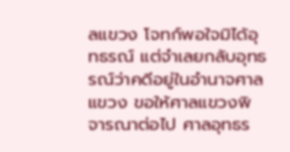ลแขวง โจทก์พอใจมิได้อุทธรณ์ แต่จำเลยกลับอุทธรณ์ว่าคดีอยู่ในอำนาจศาลแขวง ขอให้ศาลแขวงพิจารณาต่อไป ศาลอุทธร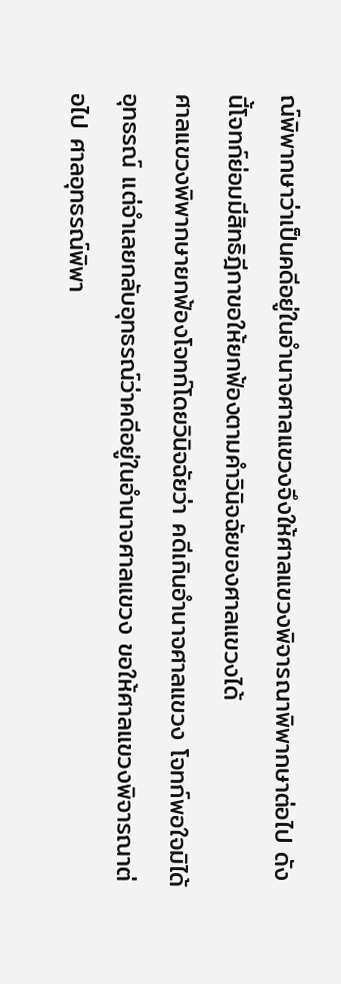ณ์พิพากษาว่าเป็นคดีอยู่ในอำนาจศาลแขวงจึงให้ศาลแขวงพิจารณาพิพากษาต่อไป ดังนี้โจทก์ย่อมมีสิทธิฎีกาขอให้ยกฟ้องตามคำวินิจฉัยของศาลแขวงได้
ศาลแขวงพิพากษายกฟ้องโจทก์โดยวินิจฉัยว่า คดีเกินอำนาจศาลแขวง โจทก์พอใจมิได้อุทธรณ์ แต่จำเลยกลับอุทธรณ์ว่าคดีอยู่ในอำนาจศาลแขวง ขอให้ศาลแขวงพิจารณาต่อไป ศาลอุทธรณ์พิพา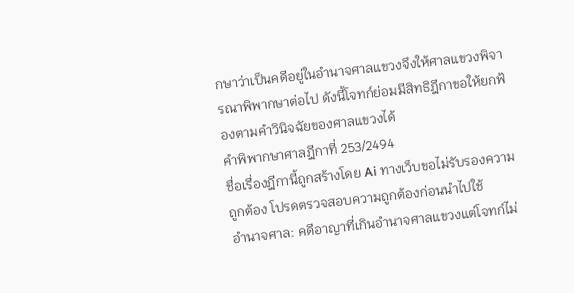กษาว่าเป็นคดีอยู่ในอำนาจศาลแขวงจึงให้ศาลแขวงพิจารณาพิพากษาต่อไป ดังนี้โจทก์ย่อมมีสิทธิฎีกาขอให้ยกฟ้องตามคำวินิจฉัยของศาลแขวงได้
คำพิพากษาศาลฎีกาที่ 253/2494
ชื่อเรื่องฎีกานี้ถูกสร้างโดย Ai ทางเว็บขอไม่รับรองความถูกต้อง โปรดตรวจสอบความถูกต้องก่อนนำไปใช้
อำนาจศาล: คดีอาญาที่เกินอำนาจศาลแขวงแต่โจทก์ไม่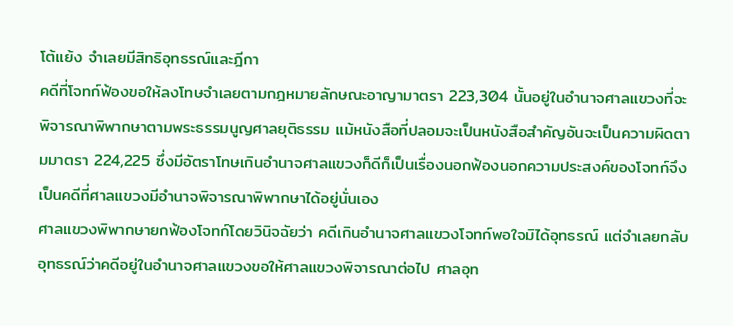โต้แย้ง จำเลยมีสิทธิอุทธรณ์และฎีกา
คดีที่โจทก์ฟ้องขอให้ลงโทษจำเลยตามกฎหมายลักษณะอาญามาตรา 223,304 นั้นอยู่ในอำนาจศาลแขวงที่จะพิจารณาพิพากษาตามพระธรรมนูญศาลยุติธรรม แม้หนังสือที่ปลอมจะเป็นหนังสือสำคัญอันจะเป็นความผิดตามมาตรา 224,225 ซึ่งมีอัตราโทษเกินอำนาจศาลแขวงก็ดีก็เป็นเรื่องนอกฟ้องนอกความประสงค์ของโจทก์จึงเป็นคดีที่ศาลแขวงมีอำนาจพิจารณาพิพากษาได้อยู่นั่นเอง
ศาลแขวงพิพากษายกฟ้องโจทก์โดยวินิจฉัยว่า คดีเกินอำนาจศาลแขวงโจทก์พอใจมิได้อุทธรณ์ แต่จำเลยกลับอุทธรณ์ว่าคดีอยู่ในอำนาจศาลแขวงขอให้ศาลแขวงพิจารณาต่อไป ศาลอุท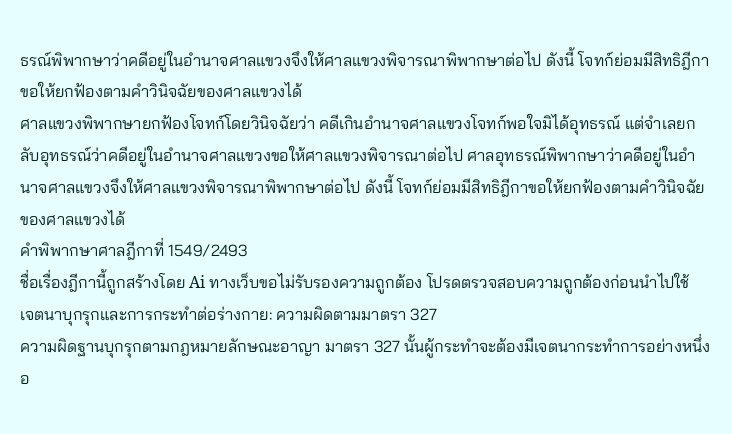ธรณ์พิพากษาว่าคดีอยู่ในอำนาจศาลแขวงจึงให้ศาลแขวงพิจารณาพิพากษาต่อไป ดังนี้ โจทก์ย่อมมีสิทธิฎีกาขอให้ยกฟ้องตามคำวินิจฉัยของศาลแขวงได้
ศาลแขวงพิพากษายกฟ้องโจทก์โดยวินิจฉัยว่า คดีเกินอำนาจศาลแขวงโจทก์พอใจมิได้อุทธรณ์ แต่จำเลยกลับอุทธรณ์ว่าคดีอยู่ในอำนาจศาลแขวงขอให้ศาลแขวงพิจารณาต่อไป ศาลอุทธรณ์พิพากษาว่าคดีอยู่ในอำนาจศาลแขวงจึงให้ศาลแขวงพิจารณาพิพากษาต่อไป ดังนี้ โจทก์ย่อมมีสิทธิฎีกาขอให้ยกฟ้องตามคำวินิจฉัยของศาลแขวงได้
คำพิพากษาศาลฎีกาที่ 1549/2493
ชื่อเรื่องฎีกานี้ถูกสร้างโดย Ai ทางเว็บขอไม่รับรองความถูกต้อง โปรดตรวจสอบความถูกต้องก่อนนำไปใช้
เจตนาบุกรุกและการกระทำต่อร่างกาย: ความผิดตามมาตรา 327
ความผิดฐานบุกรุกตามกฎหมายลักษณะอาญา มาตรา 327 นั้นผู้กระทำจะต้องมีเจตนากระทำการอย่างหนึ่งอ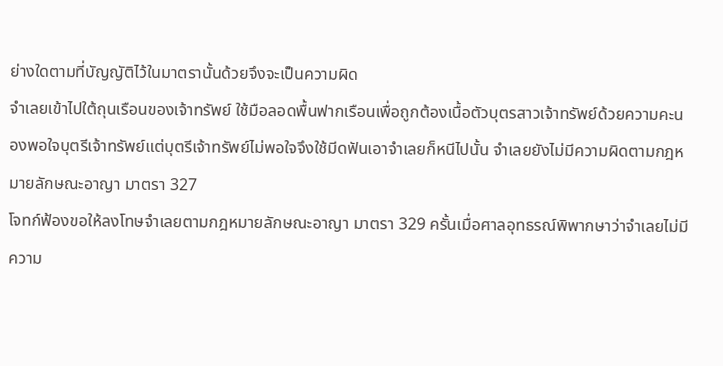ย่างใดตามที่บัญญัติไว้ในมาตรานั้นด้วยจึงจะเป็นความผิด
จำเลยเข้าไปใต้ถุนเรือนของเจ้าทรัพย์ ใช้มือลอดพื้นฟากเรือนเพื่อถูกต้องเนื้อตัวบุตรสาวเจ้าทรัพย์ด้วยความคะนองพอใจบุตรีเจ้าทรัพย์แต่บุตรีเจ้าทรัพย์ไม่พอใจจึงใช้มีดฟันเอาจำเลยก็หนีไปนั้น จำเลยยังไม่มีความผิดตามกฎหมายลักษณะอาญา มาตรา 327
โจทก์ฟ้องขอให้ลงโทษจำเลยตามกฎหมายลักษณะอาญา มาตรา 329 ครั้นเมื่อศาลอุทธรณ์พิพากษาว่าจำเลยไม่มีความ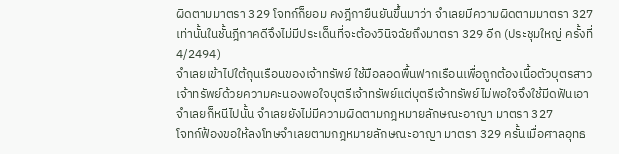ผิดตามมาตรา 329 โจทก์ก็ยอม คงฎีกายืนยันขึ้นมาว่า จำเลยมีความผิดตามมาตรา 327 เท่านั้นในชั้นฎีกาคดีจึงไม่มีประเด็นที่จะต้องวินิจฉัยถึงมาตรา 329 อีก (ประชุมใหญ่ ครั้งที่ 4/2494)
จำเลยเข้าไปใต้ถุนเรือนของเจ้าทรัพย์ ใช้มือลอดพื้นฟากเรือนเพื่อถูกต้องเนื้อตัวบุตรสาวเจ้าทรัพย์ด้วยความคะนองพอใจบุตรีเจ้าทรัพย์แต่บุตรีเจ้าทรัพย์ไม่พอใจจึงใช้มีดฟันเอาจำเลยก็หนีไปนั้น จำเลยยังไม่มีความผิดตามกฎหมายลักษณะอาญา มาตรา 327
โจทก์ฟ้องขอให้ลงโทษจำเลยตามกฎหมายลักษณะอาญา มาตรา 329 ครั้นเมื่อศาลอุทธ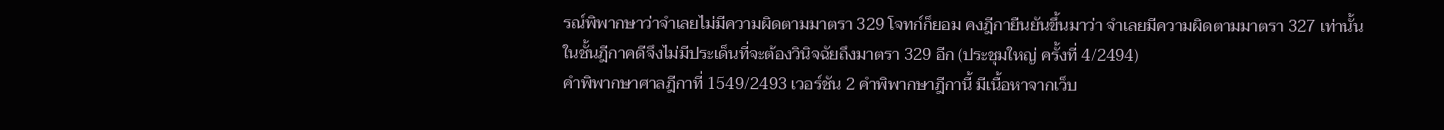รณ์พิพากษาว่าจำเลยไม่มีความผิดตามมาตรา 329 โจทก์ก็ยอม คงฎีกายืนยันขึ้นมาว่า จำเลยมีความผิดตามมาตรา 327 เท่านั้นในชั้นฎีกาคดีจึงไม่มีประเด็นที่จะต้องวินิจฉัยถึงมาตรา 329 อีก (ประชุมใหญ่ ครั้งที่ 4/2494)
คำพิพากษาศาลฎีกาที่ 1549/2493 เวอร์ชัน 2 คำพิพากษาฎีกานี้ มีเนื้อหาจากเว็บ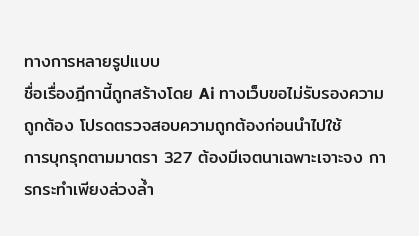ทางการหลายรูปแบบ
ชื่อเรื่องฎีกานี้ถูกสร้างโดย Ai ทางเว็บขอไม่รับรองความถูกต้อง โปรดตรวจสอบความถูกต้องก่อนนำไปใช้
การบุกรุกตามมาตรา 327 ต้องมีเจตนาเฉพาะเจาะจง การกระทำเพียงล่วงล้ำ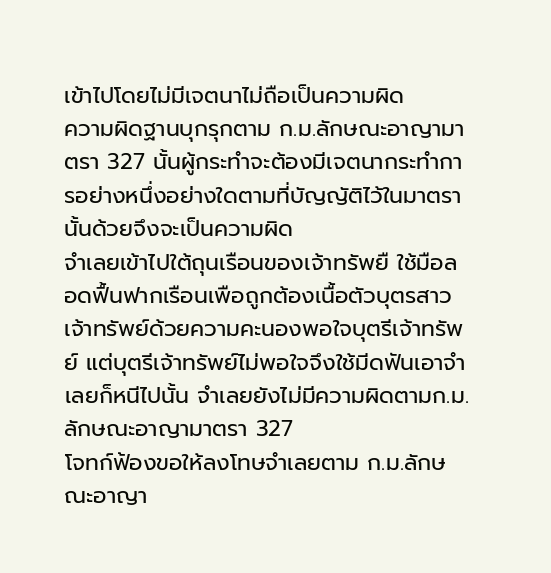เข้าไปโดยไม่มีเจตนาไม่ถือเป็นความผิด
ความผิดฐานบุกรุกตาม ก.ม.ลักษณะอาญามาตรา 327 นั้นผู้กระทำจะต้องมีเจตนากระทำการอย่างหนึ่งอย่างใดตามที่บัญญัติไว้ในมาตรานั้นด้วยจึงจะเป็นความผิด
จำเลยเข้าไปใต้ถุนเรือนของเจ้าทรัพยื ใช้มือลอดฟื้นฟากเรือนเพือถูกต้องเนื้อตัวบุตรสาวเจ้าทรัพย์ด้วยความคะนองพอใจบุตรีเจ้าทรัพย์ แต่บุตรีเจ้าทรัพย์ไม่พอใจจึงใช้มีดฟันเอาจำเลยก็หนีไปนั้น จำเลยยังไม่มีความผิดตามก.ม.ลักษณะอาญามาตรา 327
โจทก์ฟ้องขอให้ลงโทษจำเลยตาม ก.ม.ลักษณะอาญา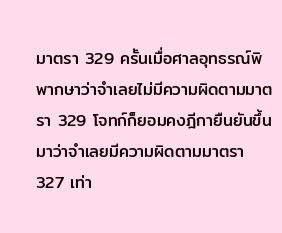มาตรา 329 ครั้นเมื่อศาลอุทธรณ์พิพากษาว่าจำเลยไม่มีความผิดตามมาตรา 329 โจทก์ก็ยอมคงฎีกายืนยันขึ้นมาว่าจำเลยมีความผิดตามมาตรา 327 เท่า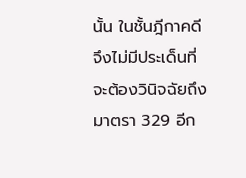นั้น ในชั้นฎีกาคดีจึงไม่มีประเด็นที่จะต้องวินิจฉัยถึงมาตรา 329 อีก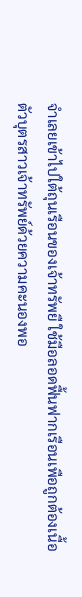จำเลยเข้าไปใต้ถุนเรือนของเจ้าทรัพยื ใช้มือลอดฟื้นฟากเรือนเพือถูกต้องเนื้อตัวบุตรสาวเจ้าทรัพย์ด้วยความคะนองพอ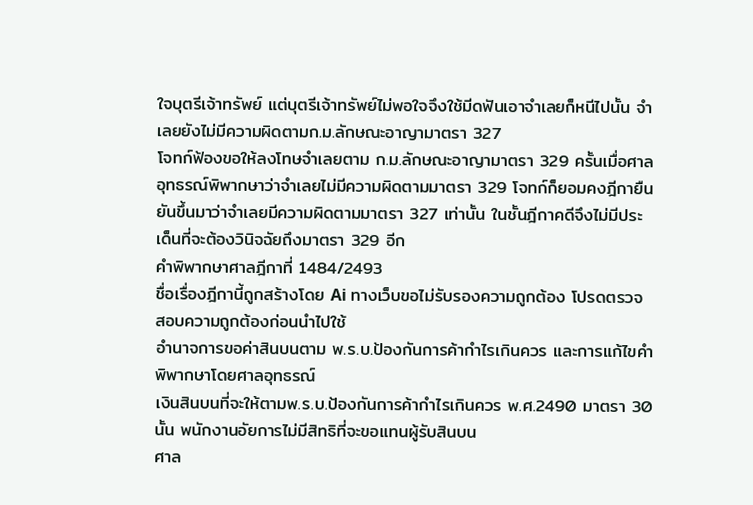ใจบุตรีเจ้าทรัพย์ แต่บุตรีเจ้าทรัพย์ไม่พอใจจึงใช้มีดฟันเอาจำเลยก็หนีไปนั้น จำเลยยังไม่มีความผิดตามก.ม.ลักษณะอาญามาตรา 327
โจทก์ฟ้องขอให้ลงโทษจำเลยตาม ก.ม.ลักษณะอาญามาตรา 329 ครั้นเมื่อศาลอุทธรณ์พิพากษาว่าจำเลยไม่มีความผิดตามมาตรา 329 โจทก์ก็ยอมคงฎีกายืนยันขึ้นมาว่าจำเลยมีความผิดตามมาตรา 327 เท่านั้น ในชั้นฎีกาคดีจึงไม่มีประเด็นที่จะต้องวินิจฉัยถึงมาตรา 329 อีก
คำพิพากษาศาลฎีกาที่ 1484/2493
ชื่อเรื่องฎีกานี้ถูกสร้างโดย Ai ทางเว็บขอไม่รับรองความถูกต้อง โปรดตรวจสอบความถูกต้องก่อนนำไปใช้
อำนาจการขอค่าสินบนตาม พ.ร.บ.ป้องกันการค้ากำไรเกินควร และการแก้ไขคำพิพากษาโดยศาลอุทธรณ์
เงินสินบนที่จะให้ตามพ.ร.บ.ป้องกันการค้ากำไรเกินควร พ.ศ.2490 มาตรา 30 นั้น พนักงานอัยการไม่มีสิทธิที่จะขอแทนผู้รับสินบน
ศาล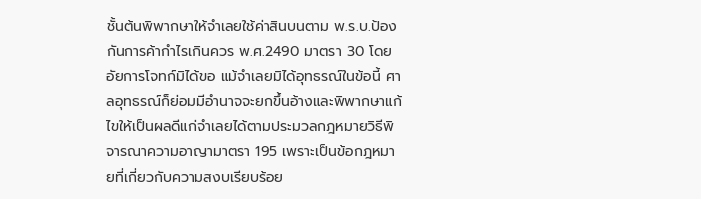ชั้นต้นพิพากษาให้จำเลยใช้ค่าสินบนตาม พ.ร.บ.ป้องกันการค้ากำไรเกินควร พ.ศ.2490 มาตรา 30 โดยอัยการโจทก์มิได้ขอ แม้จำเลยมิได้อุทธรณ์ในข้อนี้ ศาลอุทธรณ์ก็ย่อมมีอำนาจจะยกขึ้นอ้างและพิพากษาแก้ไขให้เป็นผลดีแก่จำเลยได้ตามประมวลกฎหมายวิธีพิจารณาความอาญามาตรา 195 เพราะเป็นข้อกฎหมายที่เกี่ยวกับความสงบเรียบร้อย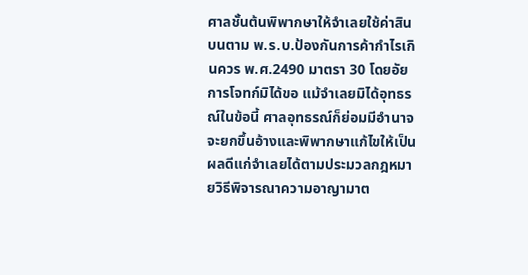ศาลชั้นต้นพิพากษาให้จำเลยใช้ค่าสินบนตาม พ.ร.บ.ป้องกันการค้ากำไรเกินควร พ.ศ.2490 มาตรา 30 โดยอัยการโจทก์มิได้ขอ แม้จำเลยมิได้อุทธรณ์ในข้อนี้ ศาลอุทธรณ์ก็ย่อมมีอำนาจจะยกขึ้นอ้างและพิพากษาแก้ไขให้เป็นผลดีแก่จำเลยได้ตามประมวลกฎหมายวิธีพิจารณาความอาญามาต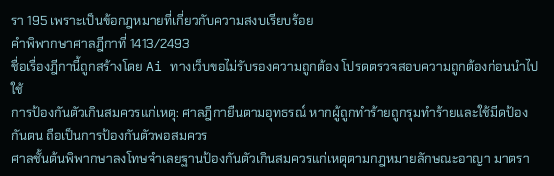รา 195 เพราะเป็นข้อกฎหมายที่เกี่ยวกับความสงบเรียบร้อย
คำพิพากษาศาลฎีกาที่ 1413/2493
ชื่อเรื่องฎีกานี้ถูกสร้างโดย Ai ทางเว็บขอไม่รับรองความถูกต้อง โปรดตรวจสอบความถูกต้องก่อนนำไปใช้
การป้องกันตัวเกินสมควรแก่เหตุ: ศาลฎีกายืนตามอุทธรณ์ หากผู้ถูกทำร้ายถูกรุมทำร้ายและใช้มีดป้องกันตน ถือเป็นการป้องกันตัวพอสมควร
ศาลชั้นต้นพิพากษาลงโทษจำเลยฐานป้องกันตัวเกินสมควรแก่เหตุตามกฎหมายลักษณะอาญา มาตรา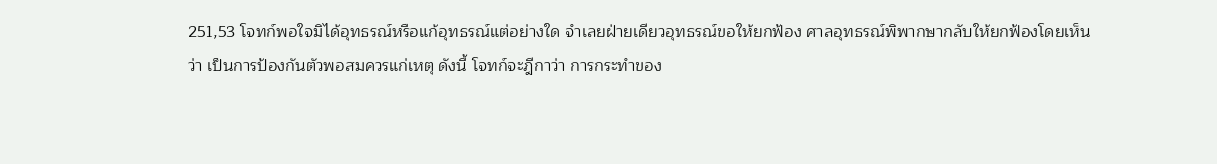251,53 โจทก์พอใจมิได้อุทธรณ์หรือแก้อุทธรณ์แต่อย่างใด จำเลยฝ่ายเดียวอุทธรณ์ขอให้ยกฟ้อง ศาลอุทธรณ์พิพากษากลับให้ยกฟ้องโดยเห็นว่า เป็นการป้องกันตัวพอสมควรแก่เหตุ ดังนี้ โจทก์จะฎีกาว่า การกระทำของ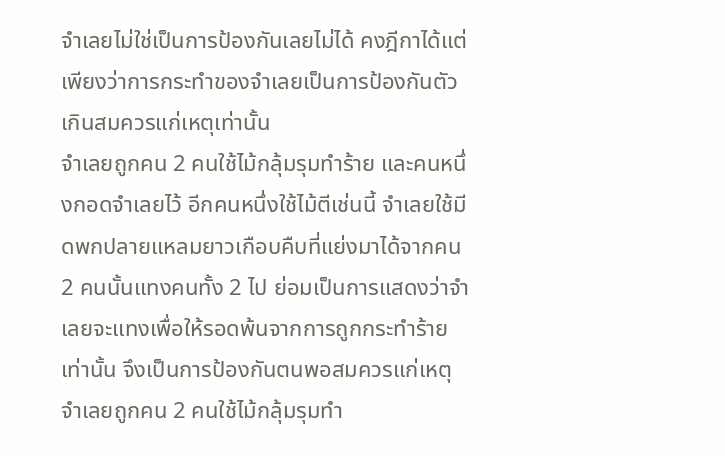จำเลยไม่ใช่เป็นการป้องกันเลยไม่ได้ คงฎีกาได้แต่เพียงว่าการกระทำของจำเลยเป็นการป้องกันตัวเกินสมควรแก่เหตุเท่านั้น
จำเลยถูกคน 2 คนใช้ไม้กลุ้มรุมทำร้าย และคนหนึ่งกอดจำเลยไว้ อีกคนหนึ่งใช้ไม้ตีเช่นนี้ จำเลยใช้มีดพกปลายแหลมยาวเกือบคืบที่แย่งมาได้จากคน 2 คนนั้นแทงคนทั้ง 2 ไป ย่อมเป็นการแสดงว่าจำเลยจะแทงเพื่อให้รอดพ้นจากการถูกกระทำร้ายเท่านั้น จึงเป็นการป้องกันตนพอสมควรแก่เหตุ
จำเลยถูกคน 2 คนใช้ไม้กลุ้มรุมทำ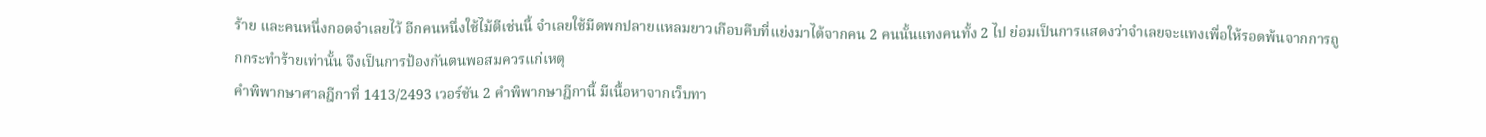ร้าย และคนหนึ่งกอดจำเลยไว้ อีกคนหนึ่งใช้ไม้ตีเช่นนี้ จำเลยใช้มีดพกปลายแหลมยาวเกือบคืบที่แย่งมาได้จากคน 2 คนนั้นแทงคนทั้ง 2 ไป ย่อมเป็นการแสดงว่าจำเลยจะแทงเพื่อให้รอดพ้นจากการถูกกระทำร้ายเท่านั้น จึงเป็นการป้องกันตนพอสมควรแก่เหตุ
คำพิพากษาศาลฎีกาที่ 1413/2493 เวอร์ชัน 2 คำพิพากษาฎีกานี้ มีเนื้อหาจากเว็บทา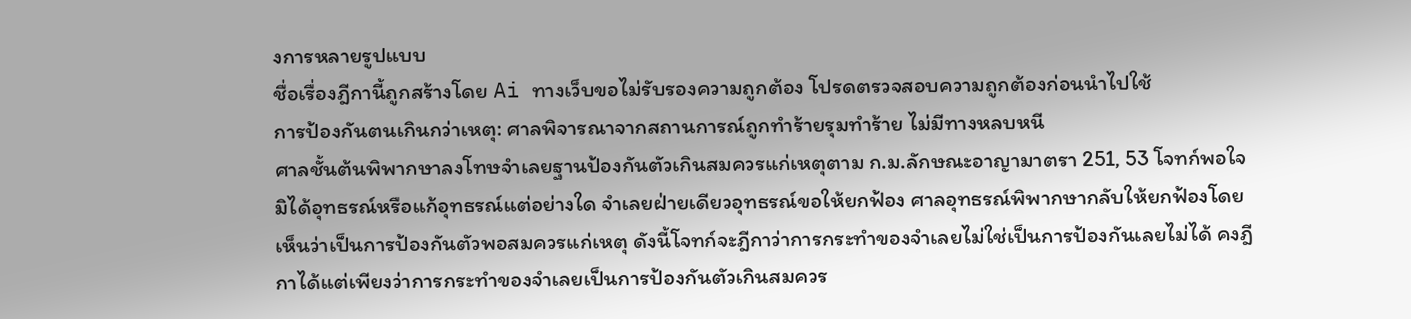งการหลายรูปแบบ
ชื่อเรื่องฎีกานี้ถูกสร้างโดย Ai ทางเว็บขอไม่รับรองความถูกต้อง โปรดตรวจสอบความถูกต้องก่อนนำไปใช้
การป้องกันตนเกินกว่าเหตุ: ศาลพิจารณาจากสถานการณ์ถูกทำร้ายรุมทำร้าย ไม่มีทางหลบหนี
ศาลชั้นต้นพิพากษาลงโทษจำเลยฐานป้องกันตัวเกินสมควรแก่เหตุตาม ก.ม.ลักษณะอาญามาตรา 251, 53 โจทก์พอใจมิได้อุทธรณ์หรือแก้อุทธรณ์แต่อย่างใด จำเลยฝ่ายเดียวอุทธรณ์ขอให้ยกฟ้อง ศาลอุทธรณ์พิพากษากลับให้ยกฟ้องโดยเห็นว่าเป็นการป้องกันตัวพอสมควรแก่เหตุ ดังนี้โจทก์จะฎีกาว่าการกระทำของจำเลยไม่ใช่เป็นการป้องกันเลยไม่ได้ คงฎีกาได้แต่เพียงว่าการกระทำของจำเลยเป็นการป้องกันตัวเกินสมควร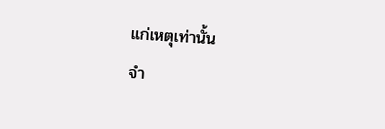แก่เหตุเท่านั้น
จำ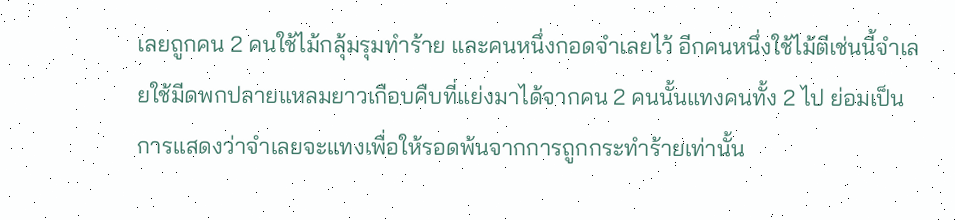เลยถูกคน 2 คนใช้ไม้กลุ้มรุมทำร้าย และคนหนึ่งกอดจำเลยไว้ อีกคนหนึ่งใช้ไม้ตีเช่นนี้จำเลยใช้มีดพกปลายแหลมยาวเกือบคืบที่แย่งมาได้จากคน 2 คนนั้นแทงคนทั้ง 2 ไป ย่อมเป็นการแสดงว่าจำเลยจะแทงเพื่อให้รอดพ้นจากการถูกกระทำร้ายเท่านั้น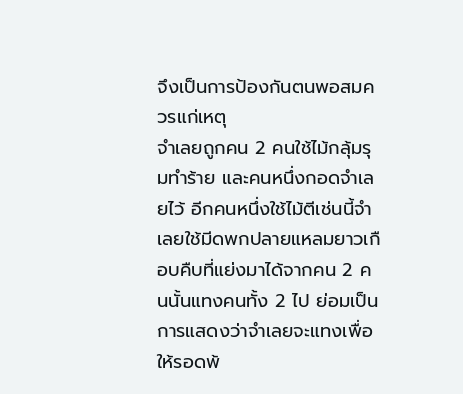จึงเป็นการป้องกันตนพอสมควรแก่เหตุ
จำเลยถูกคน 2 คนใช้ไม้กลุ้มรุมทำร้าย และคนหนึ่งกอดจำเลยไว้ อีกคนหนึ่งใช้ไม้ตีเช่นนี้จำเลยใช้มีดพกปลายแหลมยาวเกือบคืบที่แย่งมาได้จากคน 2 คนนั้นแทงคนทั้ง 2 ไป ย่อมเป็นการแสดงว่าจำเลยจะแทงเพื่อให้รอดพ้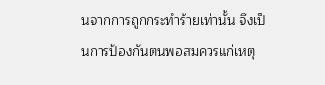นจากการถูกกระทำร้ายเท่านั้น จึงเป็นการป้องกันตนพอสมควรแก่เหตุ